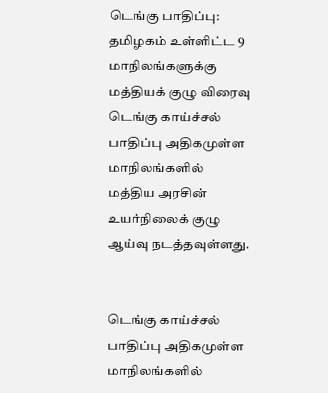டெங்கு பாதிப்பு: தமிழகம் உள்ளிட்ட 9 மாநிலங்களுக்கு மத்தியக் குழு விரைவு
டெங்கு காய்ச்சல் பாதிப்பு அதிகமுள்ள மாநிலங்களில் மத்திய அரசின் உயர்நிலைக் குழு ஆய்வு நடத்தவுள்ளது.


டெங்கு காய்ச்சல் பாதிப்பு அதிகமுள்ள மாநிலங்களில்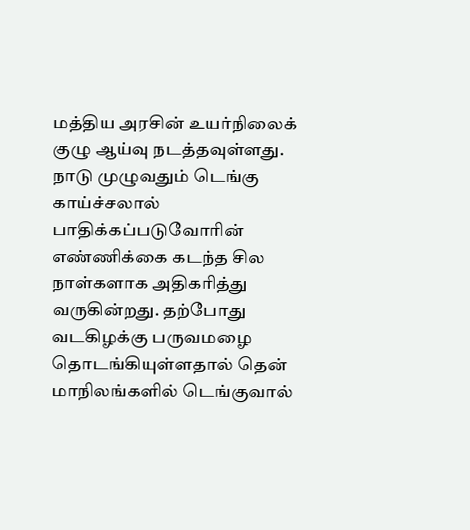மத்திய அரசின் உயர்நிலைக் குழு ஆய்வு நடத்தவுள்ளது.
நாடு முழுவதும் டெங்கு காய்ச்சலால் பாதிக்கப்படுவோரின் எண்ணிக்கை கடந்த சில நாள்களாக அதிகரித்து வருகின்றது. தற்போது வடகிழக்கு பருவமழை தொடங்கியுள்ளதால் தென் மாநிலங்களில் டெங்குவால்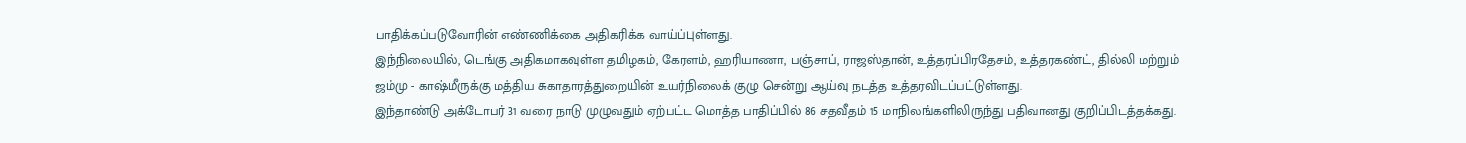பாதிக்கப்படுவோரின் எண்ணிக்கை அதிகரிக்க வாய்ப்புள்ளது.
இந்நிலையில், டெங்கு அதிகமாகவுள்ள தமிழகம், கேரளம், ஹரியாணா, பஞ்சாப், ராஜஸ்தான், உத்தரப்பிரதேசம், உத்தரகண்ட், தில்லி மற்றும் ஜம்மு - காஷ்மீருக்கு மத்திய சுகாதாரத்துறையின் உயர்நிலைக் குழு சென்று ஆய்வு நடத்த உத்தரவிடப்பட்டுள்ளது.
இந்தாண்டு அக்டோபர் 31 வரை நாடு முழுவதும் ஏற்பட்ட மொத்த பாதிப்பில் 86 சதவீதம் 15 மாநிலங்களிலிருந்து பதிவானது குறிப்பிடத்தக்கது.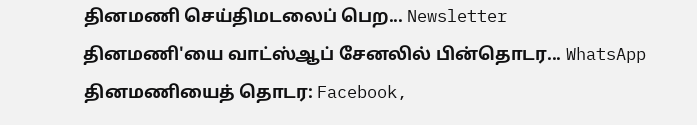தினமணி செய்திமடலைப் பெற... Newsletter
தினமணி'யை வாட்ஸ்ஆப் சேனலில் பின்தொடர... WhatsApp
தினமணியைத் தொடர: Facebook,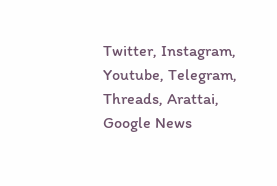Twitter, Instagram, Youtube, Telegram, Threads, Arattai, Google News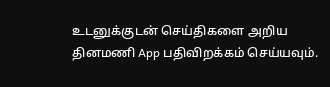உடனுக்குடன் செய்திகளை அறிய தினமணி App பதிவிறக்கம் செய்யவும்.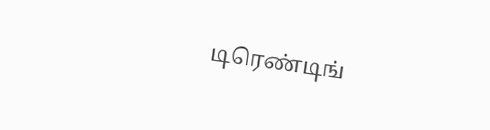டிரெண்டிங்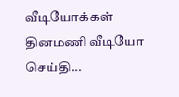வீடியோக்கள்
தினமணி வீடியோ செய்தி...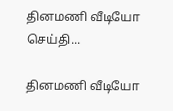தினமணி வீடியோ செய்தி...

தினமணி வீடியோ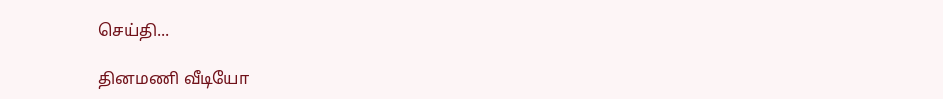செய்தி...

தினமணி வீடியோ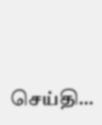செய்தி...